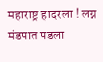महाराष्ट्र हादरला ! लग्न मंडपात पडला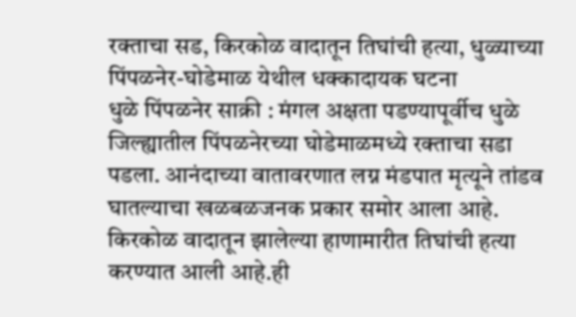रक्ताचा सड, किरकोळ वादातून तिघांची हत्या, धुळ्याच्या पिंपळनेर-घोडेमाळ येथील धक्कादायक घटना
धुळे पिंपळनेर साक्री : मंगल अक्षता पडण्यापूर्वीच धुळे जिल्ह्यातील पिंपळनेरच्या घोडेमाळमध्ये रक्ताचा सडा पडला. आनंदाच्या वातावरणात लग्न मंडपात मृत्यूने तांडव घातल्याचा खळबळजनक प्रकार समोर आला आहे. किरकोळ वादातून झालेल्या हाणामारीत तिघांची हत्या करण्यात आली आहे.ही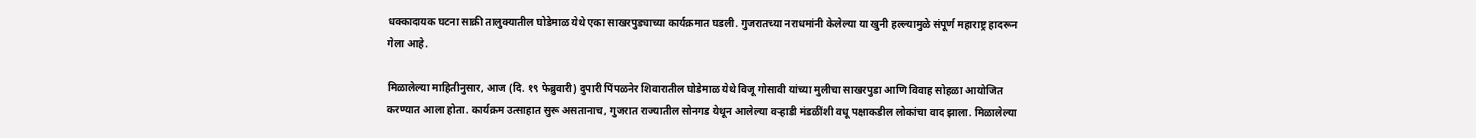धक्कादायक घटना साक्री तालुक्यातील घोडेमाळ येथे एका साखरपुड्याच्या कार्यक्रमात घडली. गुजरातच्या नराधमांनी केलेल्या या खुनी हल्ल्यामुळे संपूर्ण महाराष्ट्र हादरून गेला आहे.

मिळालेल्या माहितीनुसार, आज (दि. १९ फेब्रुवारी) दुपारी पिंपळनेर शिवारातील घोडेमाळ येथे विजू गोसावी यांच्या मुलीचा साखरपुडा आणि विवाह सोहळा आयोजित करण्यात आला होता. कार्यक्रम उत्साहात सुरू असतानाच, गुजरात राज्यातील सोनगड येथून आलेल्या वऱ्हाडी मंडळींशी वधू पक्षाकडील लोकांचा वाद झाला. मिळालेल्या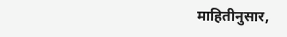माहितीनुसार,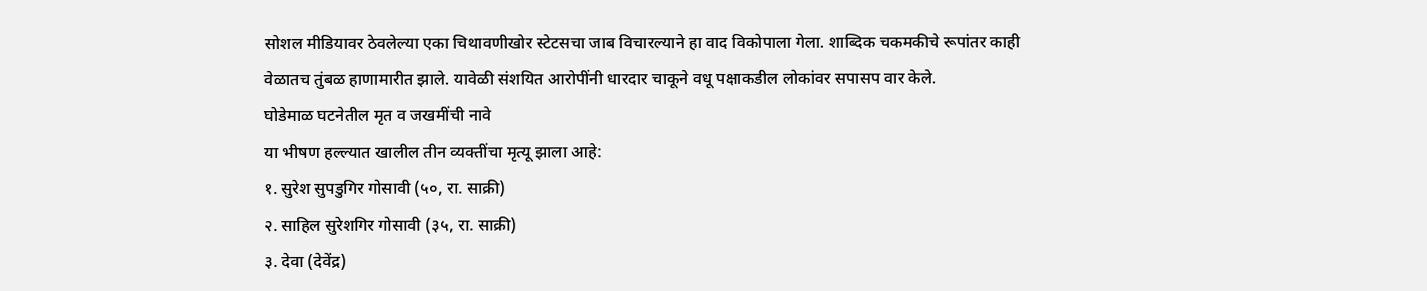सोशल मीडियावर ठेवलेल्या एका चिथावणीखोर स्टेटसचा जाब विचारल्याने हा वाद विकोपाला गेला. शाब्दिक चकमकीचे रूपांतर काही वेळातच तुंबळ हाणामारीत झाले. यावेळी संशयित आरोपींनी धारदार चाकूने वधू पक्षाकडील लोकांवर सपासप वार केले.
घोडेमाळ घटनेतील मृत व जखमींची नावे
या भीषण हल्ल्यात खालील तीन व्यक्तींचा मृत्यू झाला आहे:
१. सुरेश सुपडुगिर गोसावी (५०, रा. साक्री)
२. साहिल सुरेशगिर गोसावी (३५, रा. साक्री)
३. देवा (देवेंद्र)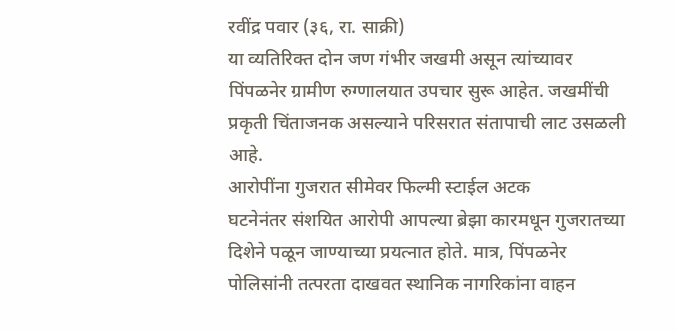रवींद्र पवार (३६, रा. साक्री)
या व्यतिरिक्त दोन जण गंभीर जखमी असून त्यांच्यावर पिंपळनेर ग्रामीण रुग्णालयात उपचार सुरू आहेत. जखमींची प्रकृती चिंताजनक असल्याने परिसरात संतापाची लाट उसळली आहे.
आरोपींना गुजरात सीमेवर फिल्मी स्टाईल अटक
घटनेनंतर संशयित आरोपी आपल्या ब्रेझा कारमधून गुजरातच्या दिशेने पळून जाण्याच्या प्रयत्नात होते. मात्र, पिंपळनेर पोलिसांनी तत्परता दाखवत स्थानिक नागरिकांना वाहन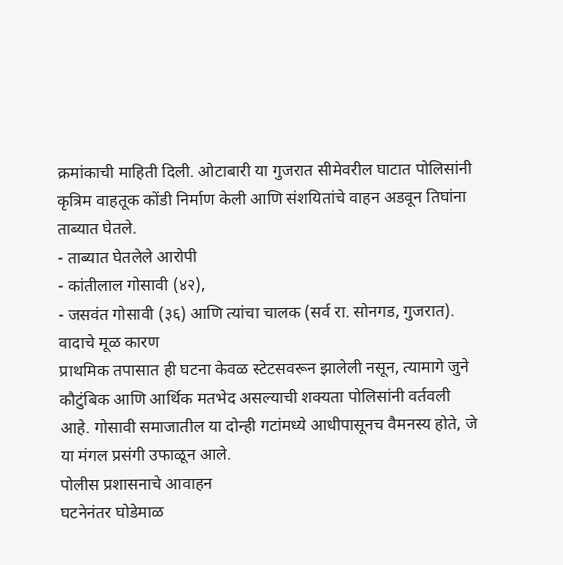क्रमांकाची माहिती दिली. ओटाबारी या गुजरात सीमेवरील घाटात पोलिसांनी कृत्रिम वाहतूक कोंडी निर्माण केली आणि संशयितांचे वाहन अडवून तिघांना ताब्यात घेतले.
- ताब्यात घेतलेले आरोपी
- कांतीलाल गोसावी (४२),
- जसवंत गोसावी (३६) आणि त्यांचा चालक (सर्व रा. सोनगड, गुजरात).
वादाचे मूळ कारण
प्राथमिक तपासात ही घटना केवळ स्टेटसवरून झालेली नसून, त्यामागे जुने कौटुंबिक आणि आर्थिक मतभेद असल्याची शक्यता पोलिसांनी वर्तवली आहे. गोसावी समाजातील या दोन्ही गटांमध्ये आधीपासूनच वैमनस्य होते, जे या मंगल प्रसंगी उफाळून आले.
पोलीस प्रशासनाचे आवाहन
घटनेनंतर घोडेमाळ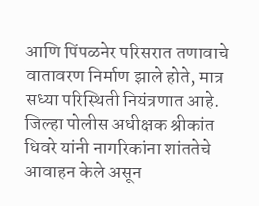आणि पिंपळनेर परिसरात तणावाचे वातावरण निर्माण झाले होते, मात्र सध्या परिस्थिती नियंत्रणात आहे. जिल्हा पोलीस अधीक्षक श्रीकांत धिवरे यांनी नागरिकांना शांततेचे आवाहन केले असून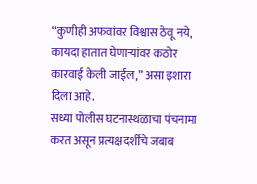“कुणीही अफवांवर विश्वास ठेवू नये, कायदा हातात घेणाऱ्यांवर कठोर कारवाई केली जाईल,” असा इशारा दिला आहे.
सध्या पोलीस घटनास्थळाचा पंचनामा करत असून प्रत्यक्षदर्शींचे जबाब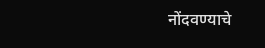नोंदवण्याचे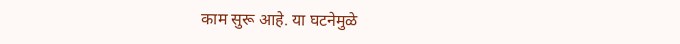काम सुरू आहे. या घटनेमुळे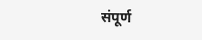संपूर्ण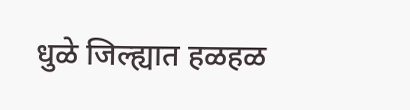धुळे जिल्ह्यात हळहळ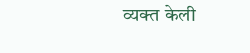व्यक्त केली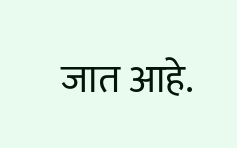जात आहे.